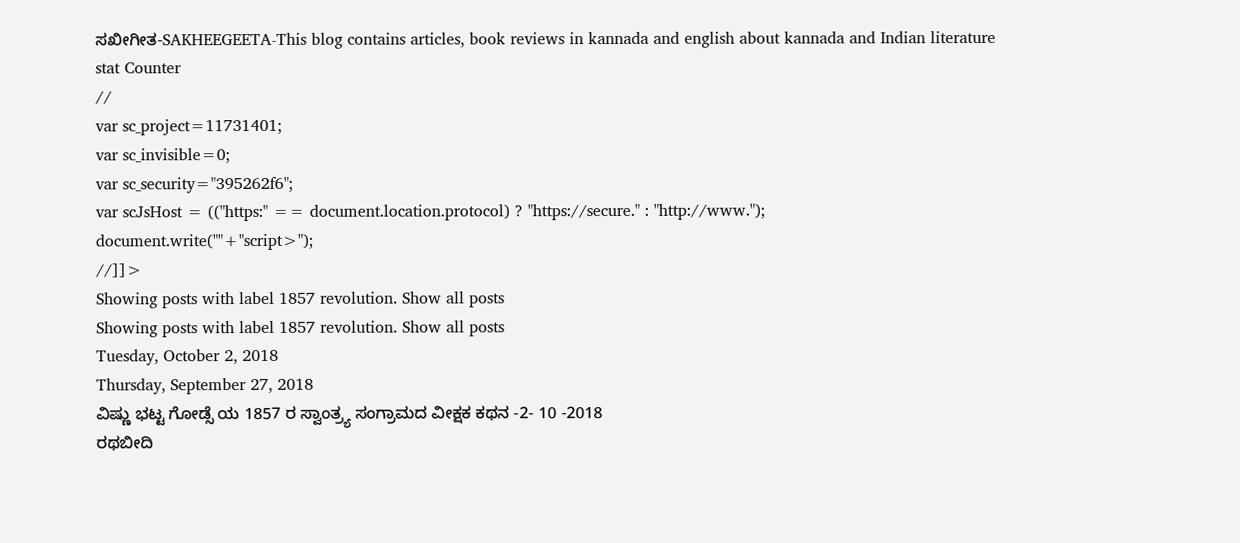ಸಖೀಗೀತ-SAKHEEGEETA-This blog contains articles, book reviews in kannada and english about kannada and Indian literature
stat Counter
//
var sc_project=11731401;
var sc_invisible=0;
var sc_security="395262f6";
var scJsHost = (("https:" == document.location.protocol) ? "https://secure." : "http://www.");
document.write(""+"script>");
//]]>
Showing posts with label 1857 revolution. Show all posts
Showing posts with label 1857 revolution. Show all posts
Tuesday, October 2, 2018
Thursday, September 27, 2018
ವಿಷ್ಣು ಭಟ್ಟ ಗೋಡ್ಸೆ ಯ 1857 ರ ಸ್ವಾಂತ್ರ್ಯ ಸಂಗ್ರಾಮದ ವೀಕ್ಷಕ ಕಥನ -2- 10 -2018
ರಥಬೀದಿ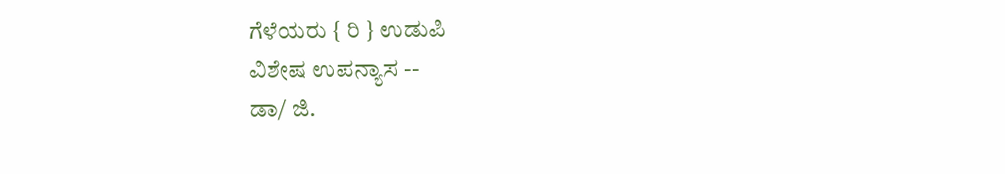ಗೆಳೆಯರು { ರಿ } ಉಡುಪಿ
ವಿಶೇಷ ಉಪನ್ಯಾಸ --
ಡಾ/ ಜಿ.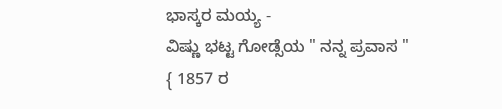ಭಾಸ್ಕರ ಮಯ್ಯ -
ವಿಷ್ಣು ಭಟ್ಟ ಗೋಡ್ಸೆಯ " ನನ್ನ ಪ್ರವಾಸ "
{ 1857 ರ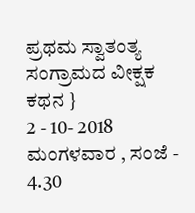ಪ್ರಥಮ ಸ್ವಾತಂತ್ಯ ಸಂಗ್ರಾಮದ ವೀಕ್ಷಕ ಕಥನ }
2 - 10- 2018 ಮಂಗಳವಾರ , ಸಂಜೆ - 4.30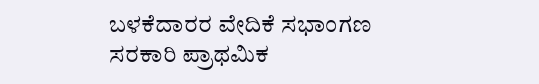ಬಳಕೆದಾರರ ವೇದಿಕೆ ಸಭಾಂಗಣ
ಸರಕಾರಿ ಪ್ರಾಥಮಿಕ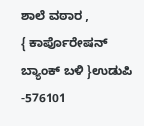ಶಾಲೆ ವಠಾರ ,
{ ಕಾರ್ಪೊರೇಷನ್ ಬ್ಯಾಂಕ್ ಬಳಿ }ಉಡುಪಿ -576101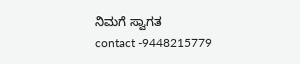ನಿಮಗೆ ಸ್ವಾಗತ
contact -9448215779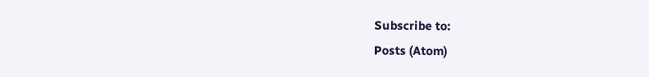Subscribe to:
Posts (Atom)